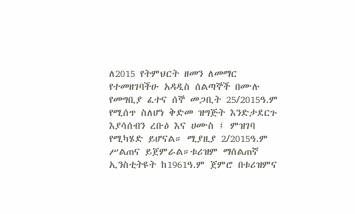ለ2015 የትምህርት ዘመን ለመማር የተመዘገባችሁ አዳዲስ ሰልጣኞች በሙሉ የመግቢያ ፈተና ሰኞ መጋቢት 25/2015ዓ.ም የሚሰጥ ስለሆነ ቅድመ ዝግጅት እንድታደርጉ እያሳሰብን ረቡዕ እና ሀሙስ ፤ ምዝገባ የሚካሄድ ይሆናል። ሚያዚያ 2/2015ዓ.ም ሥልጠና ይጀምራል።ቱሪዝም ማሰልጠኛ ኢንስቲትዩት ከ1961ዓ.ም ጀምሮ በቱሪዝምና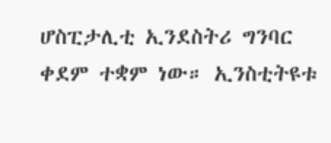ሆስፒታሊቲ ኢንደስትሪ ግንባር ቀደም ተቋም ነው። ኢንስቲትዩቱ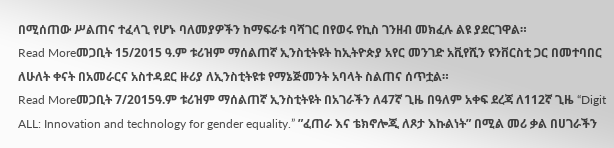በሚሰጠው ሥልጠና ተፈላጊ የሆኑ ባለመያዎችን ከማፍራቱ ባሻገር በየወሩ የኪስ ገንዘብ መክፈሉ ልዩ ያደርገዋል።
Read Moreመጋቢት 15/2015 ዓ.ም ቱሪዝም ማሰልጠኛ ኢንስቲትዩት ከኢትዮጵያ አየር መንገድ አቪየሺን ዩንቨርስቲ ጋር በመተባበር ለሁለት ቀናት በአመራርና አስተዳደር ዙሪያ ለኢንስቲትዩቱ የማኔጅመንት አባላት ስልጠና ሰጥቷል።
Read Moreመጋቢት 7/2015ዓ.ም ቱሪዝም ማሰልጠኛ ኢንስቲትዩት በአገራችን ለ47ኛ ጊዜ በዓለም አቀፍ ደረጃ ለ112ኛ ጊዜ “Digit ALL: Innovation and technology for gender equality.” ”ፈጠራ እና ቴክኖሎጂ ለጾታ እኩልነት” በሚል መሪ ቃል በሀገራችን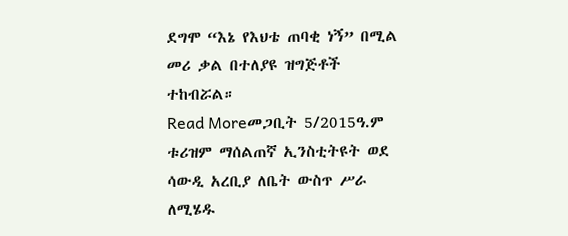ደግሞ “እኔ የእህቴ ጠባቂ ነኝ” በሚል መሪ ቃል በተለያዩ ዝግጅቶች ተከብሯል።
Read Moreመጋቢት 5/2015ዓ.ም ቱሪዝም ማሰልጠኛ ኢንስቲትዩት ወደ ሳውዲ አረቢያ ለቤት ውስጥ ሥራ ለሚሄዱ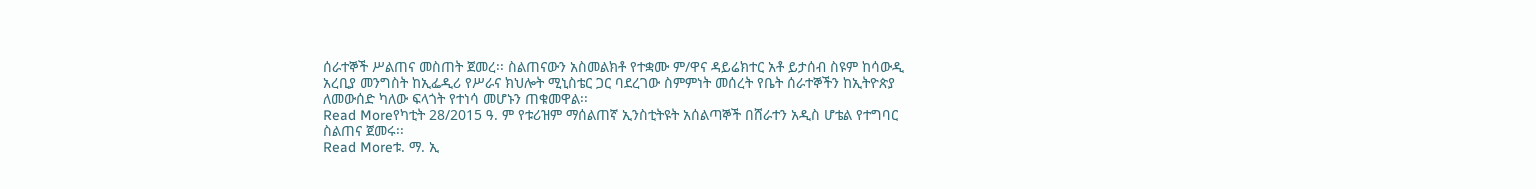ሰራተኞች ሥልጠና መስጠት ጀመረ፡፡ ስልጠናውን አስመልክቶ የተቋሙ ም/ዋና ዳይሬክተር አቶ ይታሰብ ስዩም ከሳውዲ አረቢያ መንግስት ከኢፌዲሪ የሥራና ክህሎት ሚኒስቴር ጋር ባደረገው ስምምነት መሰረት የቤት ሰራተኞችን ከኢትዮጵያ ለመውሰድ ካለው ፍላጎት የተነሳ መሆኑን ጠቁመዋል፡፡
Read Moreየካቲት 28/2015 ዓ. ም የቱሪዝም ማሰልጠኛ ኢንስቲትዩት አሰልጣኞች በሸራተን አዲስ ሆቴል የተግባር ስልጠና ጀመሩ፡፡
Read Moreቱ. ማ. ኢ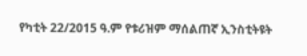የካቲት 22/2015 ዓ.ም የቱሪዝም ማሰልጠኛ ኢንስቲትዩት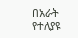በአራት የተለያዩ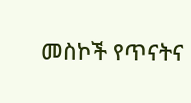መስኮች የጥናትና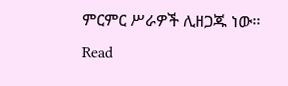ምርምር ሥራዎች ሊዘጋጁ ነው፡፡
Read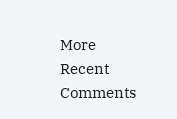More
Recent Comments